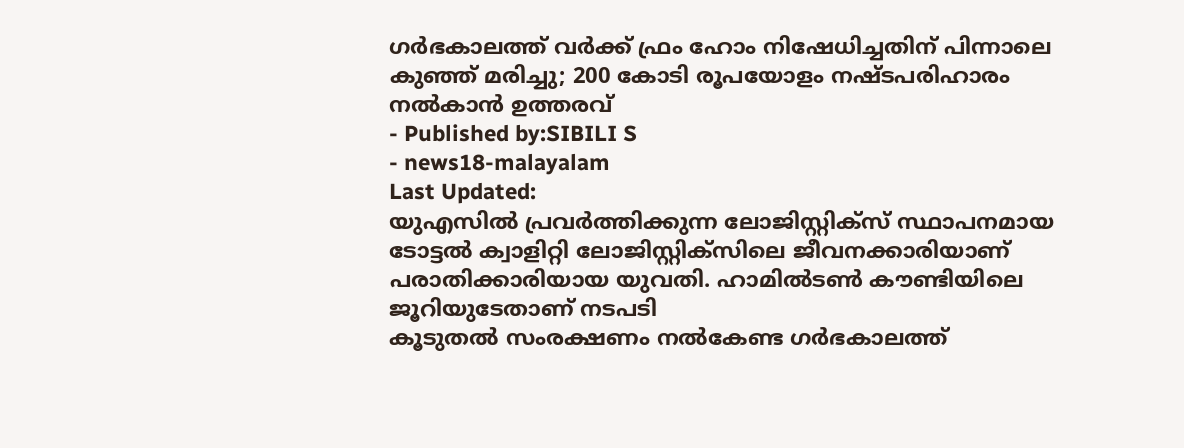ഗർഭകാലത്ത് വർക്ക് ഫ്രം ഹോം നിഷേധിച്ചതിന് പിന്നാലെ കുഞ്ഞ് മരിച്ചു; 200 കോടി രൂപയോളം നഷ്ടപരിഹാരം നൽകാൻ ഉത്തരവ്
- Published by:SIBILI S
- news18-malayalam
Last Updated:
യുഎസിൽ പ്രവർത്തിക്കുന്ന ലോജിസ്റ്റിക്സ് സ്ഥാപനമായ ടോട്ടൽ ക്വാളിറ്റി ലോജിസ്റ്റിക്സിലെ ജീവനക്കാരിയാണ് പരാതിക്കാരിയായ യുവതി. ഹാമിൽടൺ കൗണ്ടിയിലെ ജൂറിയുടേതാണ് നടപടി
കൂടുതൽ സംരക്ഷണം നൽകേണ്ട ഗർഭകാലത്ത്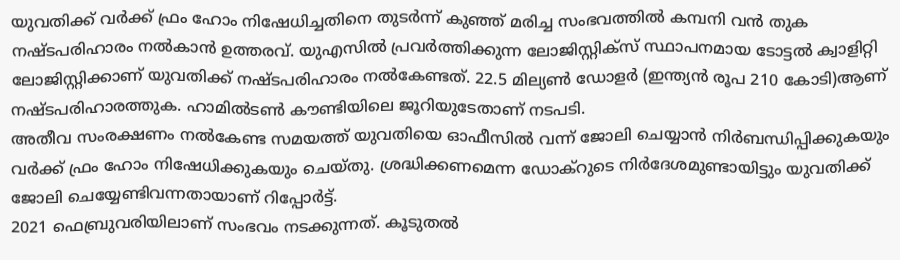യുവതിക്ക് വർക്ക് ഫ്രം ഹോം നിഷേധിച്ചതിനെ തുടർന്ന് കുഞ്ഞ് മരിച്ച സംഭവത്തിൽ കമ്പനി വൻ തുക നഷ്ടപരിഹാരം നൽകാൻ ഉത്തരവ്. യുഎസിൽ പ്രവർത്തിക്കുന്ന ലോജിസ്റ്റിക്സ് സ്ഥാപനമായ ടോട്ടൽ ക്വാളിറ്റി ലോജിസ്റ്റിക്കാണ് യുവതിക്ക് നഷ്ടപരിഹാരം നൽകേണ്ടത്. 22.5 മില്യൺ ഡോളർ (ഇന്ത്യൻ രൂപ 210 കോടി)ആണ് നഷ്ടപരിഹാരത്തുക. ഹാമിൽടൺ കൗണ്ടിയിലെ ജൂറിയുടേതാണ് നടപടി.
അതീവ സംരക്ഷണം നൽകേണ്ട സമയത്ത് യുവതിയെ ഓഫീസിൽ വന്ന് ജോലി ചെയ്യാൻ നിർബന്ധിപ്പിക്കുകയും വർക്ക് ഫ്രം ഹോം നിഷേധിക്കുകയും ചെയ്തു. ശ്രദ്ധിക്കണമെന്ന ഡോക്റുടെ നിർദേശമുണ്ടായിട്ടും യുവതിക്ക് ജോലി ചെയ്യേണ്ടിവന്നതായാണ് റിപ്പോർട്ട്.
2021 ഫെബ്രുവരിയിലാണ് സംഭവം നടക്കുന്നത്. കൂടുതൽ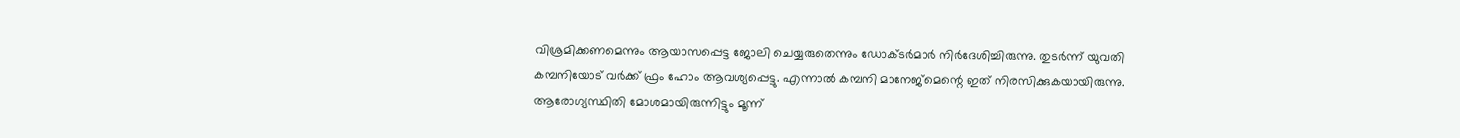വിശ്രമിക്കണമെന്നും ആയാസപ്പെട്ട ജോലി ചെയ്യരുതെന്നും ഡോക്ടർമാർ നിർദേശിച്ചിരുന്നു. തുടർന്ന് യുവതി കമ്പനിയോട് വർക്ക് ഫ്രം ഹോം ആവശ്യപ്പെട്ടു. എന്നാൽ കമ്പനി മാനേജ്മെന്റെ ഇത് നിരസിക്കുകയായിരുന്നു. ആരോഗ്യസ്ഥിതി മോശമായിരുന്നിട്ടും മൂന്ന്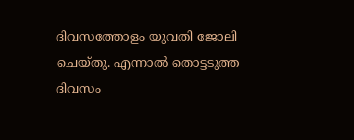ദിവസത്തോളം യുവതി ജോലി ചെയ്തു. എന്നാൽ തൊട്ടടുത്ത ദിവസം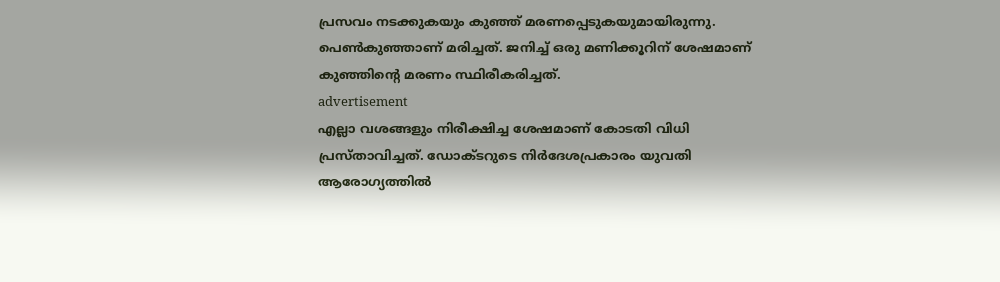പ്രസവം നടക്കുകയും കുഞ്ഞ് മരണപ്പെടുകയുമായിരുന്നു. പെൺകുഞ്ഞാണ് മരിച്ചത്. ജനിച്ച് ഒരു മണിക്കൂറിന് ശേഷമാണ് കുഞ്ഞിന്റെ മരണം സ്ഥിരീകരിച്ചത്.
advertisement
എല്ലാ വശങ്ങളും നിരീക്ഷിച്ച ശേഷമാണ് കോടതി വിധി പ്രസ്താവിച്ചത്. ഡോക്ടറുടെ നിർദേശപ്രകാരം യുവതി ആരോഗ്യത്തിൽ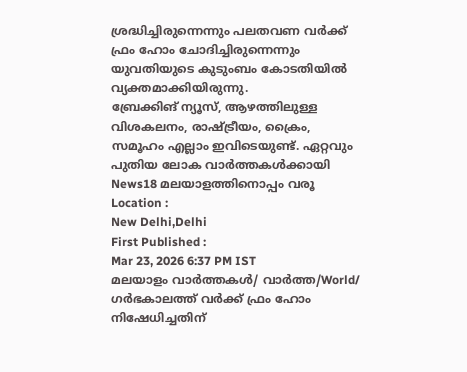ശ്രദ്ധിച്ചിരുന്നെന്നും പലതവണ വർക്ക് ഫ്രം ഹോം ചോദിച്ചിരുന്നെന്നും യുവതിയുടെ കുടുംബം കോടതിയിൽ വ്യക്തമാക്കിയിരുന്നു.
ബ്രേക്കിങ് ന്യൂസ്, ആഴത്തിലുള്ള വിശകലനം, രാഷ്ട്രീയം, ക്രൈം, സമൂഹം എല്ലാം ഇവിടെയുണ്ട്. ഏറ്റവും പുതിയ ലോക വാർത്തകൾക്കായി News18 മലയാളത്തിനൊപ്പം വരൂ
Location :
New Delhi,Delhi
First Published :
Mar 23, 2026 6:37 PM IST
മലയാളം വാർത്തകൾ/ വാർത്ത/World/
ഗർഭകാലത്ത് വർക്ക് ഫ്രം ഹോം നിഷേധിച്ചതിന്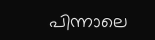പിന്നാലെ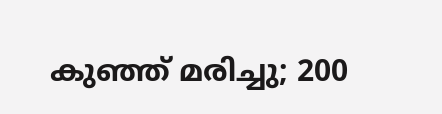കുഞ്ഞ് മരിച്ചു; 200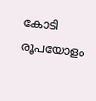കോടി രൂപയോളം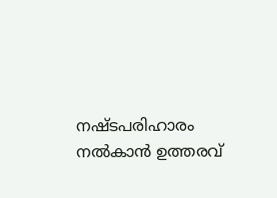നഷ്ടപരിഹാരം നൽകാൻ ഉത്തരവ്